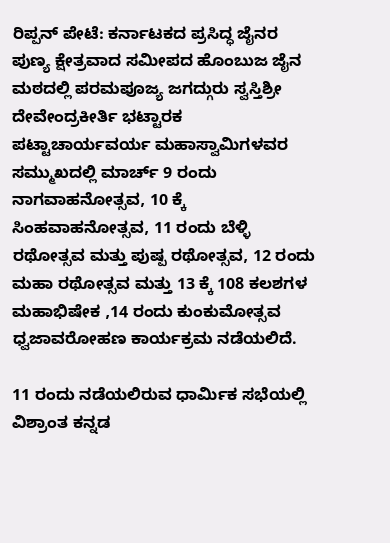ರಿಪ್ಪನ್ ಪೇಟೆ: ಕರ್ನಾಟಕದ ಪ್ರಸಿದ್ಧ ಜೈನರ ಪುಣ್ಯ ಕ್ಷೇತ್ರವಾದ ಸಮೀಪದ ಹೊಂಬುಜ ಜೈನ ಮಠದಲ್ಲಿ ಪರಮಪೂಜ್ಯ ಜಗದ್ಗುರು ಸ್ವಸ್ತಿಶ್ರೀ ದೇವೇಂದ್ರಕೀರ್ತಿ ಭಟ್ಟಾರಕ ಪಟ್ಟಾಚಾರ್ಯವರ್ಯ ಮಹಾಸ್ವಾಮಿಗಳವರ ಸಮ್ಮುಖದಲ್ಲಿ ಮಾರ್ಚ್ 9 ರಂದು ನಾಗವಾಹನೋತ್ಸವ, 10 ಕ್ಕೆ ಸಿಂಹವಾಹನೋತ್ಸವ, 11 ರಂದು ಬೆಳ್ಳಿ ರಥೋತ್ಸವ ಮತ್ತು ಪುಷ್ಪ ರಥೋತ್ಸವ, 12 ರಂದು ಮಹಾ ರಥೋತ್ಸವ ಮತ್ತು 13 ಕ್ಕೆ 108 ಕಲಶಗಳ ಮಹಾಭಿಷೇಕ ,14 ರಂದು ಕುಂಕುಮೋತ್ಸವ ಧ್ವಜಾವರೋಹಣ ಕಾರ್ಯಕ್ರಮ ನಡೆಯಲಿದೆ.

11 ರಂದು ನಡೆಯಲಿರುವ ಧಾರ್ಮಿಕ ಸಭೆಯಲ್ಲಿ ವಿಶ್ರಾಂತ ಕನ್ನಡ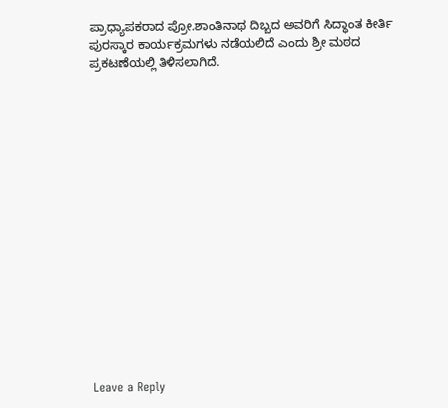ಪ್ರಾಧ್ಯಾಪಕರಾದ ಪ್ರೋ.ಶಾಂತಿನಾಥ ದಿಬ್ಬದ ಅವರಿಗೆ ಸಿದ್ಧಾಂತ ಕೀರ್ತಿ ಪುರಸ್ಕಾರ ಕಾರ್ಯಕ್ರಮಗಳು ನಡೆಯಲಿದೆ ಎಂದು ಶ್ರೀ ಮಠದ ಪ್ರಕಟಣೆಯಲ್ಲಿ ತಿಳಿಸಲಾಗಿದೆ.

















Leave a Reply